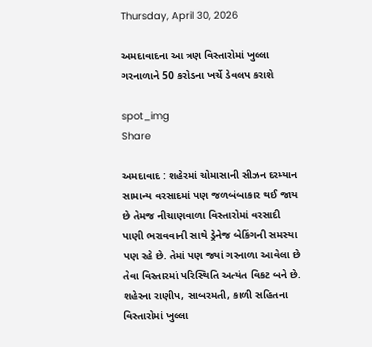Thursday, April 30, 2026

અમદાવાદના આ ત્રણ વિસ્તારોમાં ખુલ્લા ગરનાળાને 50 કરોડના ખર્ચે ડેવલપ કરાશે

spot_img
Share

અમદાવાદ : શહેરમાં ચોમાસાની સીઝન દરમ્યાન સામાન્ય વરસાદમાં પણ જળબંબાકાર થઈ જાય છે તેમજ નીચાણવાળા વિસ્તારોમાં વરસાદી પાણી ભરાવવાની સાથે ડ્રેનેજ બેકિંગની સમસ્યા પણ રહે છે. તેમાં પણ જ્યાં ગરનાળા આવેલા છે તેવા વિસ્તારમાં પરિસ્થિતિ અત્યંત વિકટ બને છે. શહેરના રાણીપ, સાબરમતી, કાળી સહિતના વિસ્તારોમાં ખુલ્લા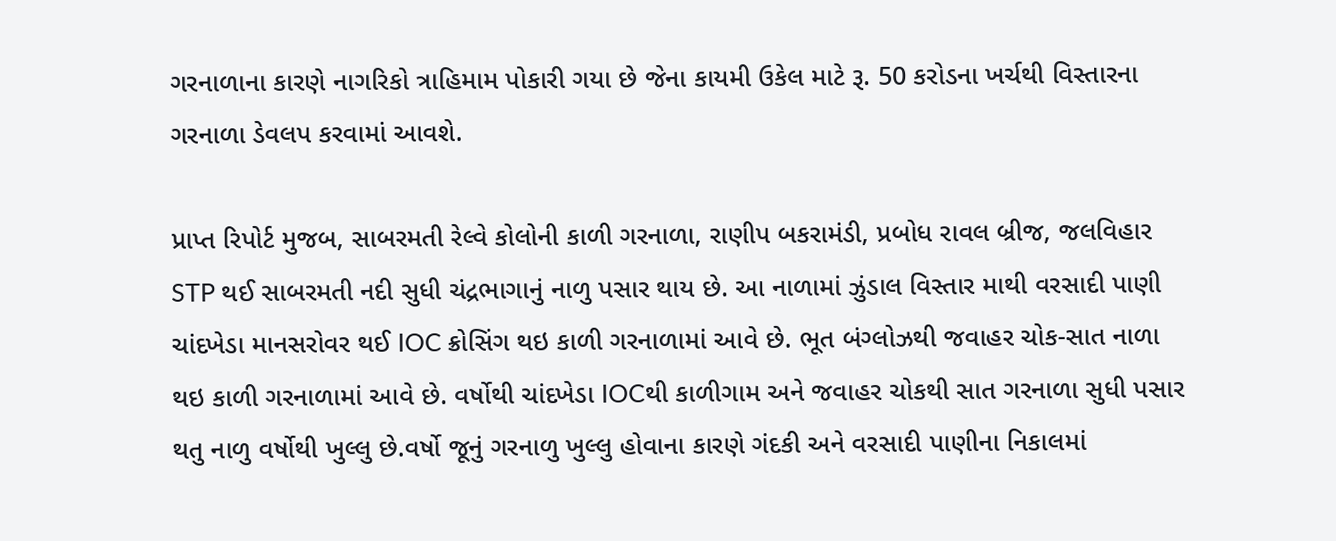ગરનાળાના કારણે નાગરિકો ત્રાહિમામ પોકારી ગયા છે જેના કાયમી ઉકેલ માટે રૂ. 50 કરોડના ખર્ચથી વિસ્તારના ગરનાળા ડેવલપ કરવામાં આવશે.

પ્રાપ્ત રિપોર્ટ મુજબ, સાબરમતી રેલ્વે કોલોની કાળી ગરનાળા, રાણીપ બકરામંડી, પ્રબોધ રાવલ બ્રીજ, જલવિહાર STP થઈ સાબરમતી નદી સુધી ચંદ્રભાગાનું નાળુ પસાર થાય છે. આ નાળામાં ઝુંડાલ વિસ્તાર માથી વરસાદી પાણી ચાંદખેડા માનસરોવર થઈ IOC ક્રોસિંગ થઇ કાળી ગરનાળામાં આવે છે. ભૂત બંગ્લોઝથી જવાહર ચોક-સાત નાળા થઇ કાળી ગરનાળામાં આવે છે. વર્ષોથી ચાંદખેડા IOCથી કાળીગામ અને જવાહર ચોકથી સાત ગરનાળા સુધી પસાર થતુ નાળુ વર્ષોથી ખુલ્લુ છે.વર્ષો જૂનું ગરનાળુ ખુલ્લુ હોવાના કારણે ગંદકી અને વરસાદી પાણીના નિકાલમાં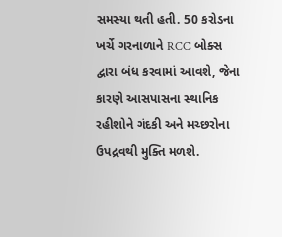સમસ્યા થતી હતી. 50 કરોડના ખર્ચે ગરનાળાને RCC બોક્સ દ્વારા બંધ કરવામાં આવશે, જેના કારણે આસપાસના સ્થાનિક રહીશોને ગંદકી અને મચ્છરોના ઉપદ્રવથી મુક્તિ મળશે.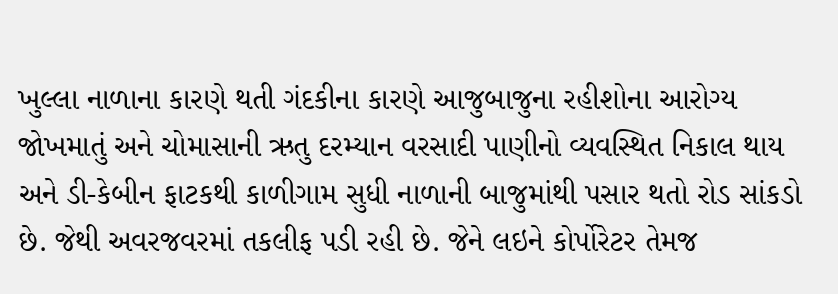ખુલ્લા નાળાના કારણે થતી ગંદકીના કારણે આજુબાજુના રહીશોના આરોગ્ય જોખમાતું અને ચોમાસાની ઋતુ દરમ્યાન વરસાદી પાણીનો વ્યવસ્થિત નિકાલ થાય અને ડી-કેબીન ફાટકથી કાળીગામ સુધી નાળાની બાજુમાંથી પસાર થતો રોડ સાંકડો છે. જેથી અવરજવરમાં તકલીફ પડી રહી છે. જેને લઇને કોર્પોરેટર તેમજ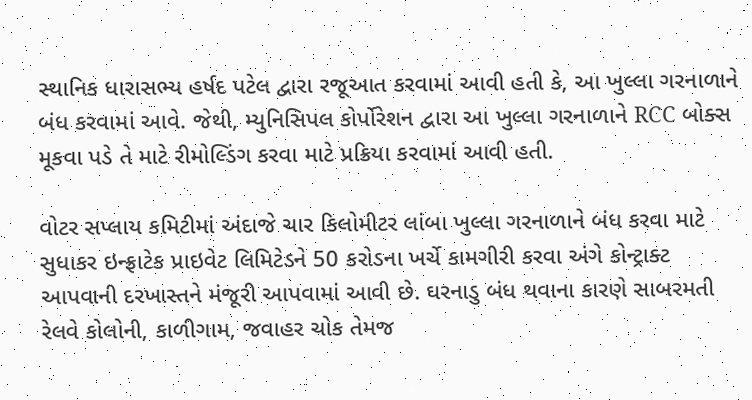સ્થાનિક ધારાસભ્ય હર્ષદ પટેલ દ્વારા રજૂઆત કરવામાં આવી હતી કે, આ ખુલ્લા ગરનાળાને બંધ કરવામાં આવે. જેથી, મ્યુનિસિપલ કોર્પોરેશન દ્વારા આ ખુલ્લા ગરનાળાને RCC બોક્સ મૂકવા પડે તે માટે રીમોલ્ડિંગ કરવા માટે પ્રક્રિયા કરવામાં આવી હતી.

વોટર સપ્લાય કમિટીમાં અંદાજે ચાર કિલોમીટર લાંબા ખુલ્લા ગરનાળાને બંધ કરવા માટે સુધાકર ઇન્ફ્રાટેક પ્રાઇવેટ લિમિટેડને 50 કરોડના ખર્ચે કામગીરી કરવા અંગે કોન્ટ્રાક્ટ આપવાની દરખાસ્તને મંજૂરી આપવામાં આવી છે. ઘરનાડુ બંધ થવાના કારણે સાબરમતી રેલવે કોલોની, કાળીગામ, જવાહર ચોક તેમજ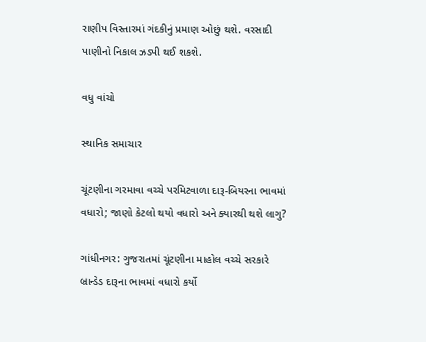રાણીપ વિસ્તારમાં ગંદકીનું પ્રમાણ ઓછું થશે. વરસાદી પાણીનો નિકાલ ઝડપી થઈ શકશે.

વધુ વાંચો

સ્થાનિક સમાચાર

ચૂંટણીના ગરમાવા વચ્ચે પરમિટવાળા દારૂ-બિયરના ભાવમાં વધારો; જાણો કેટલો થયો વધારો અને ક્યારથી થશે લાગુ?

ગાંધીનગર: ગુજરાતમાં ચૂંટણીના માહોલ વચ્ચે સરકારે બ્રાન્ડેડ દારૂના ભાવમાં વધારો કર્યો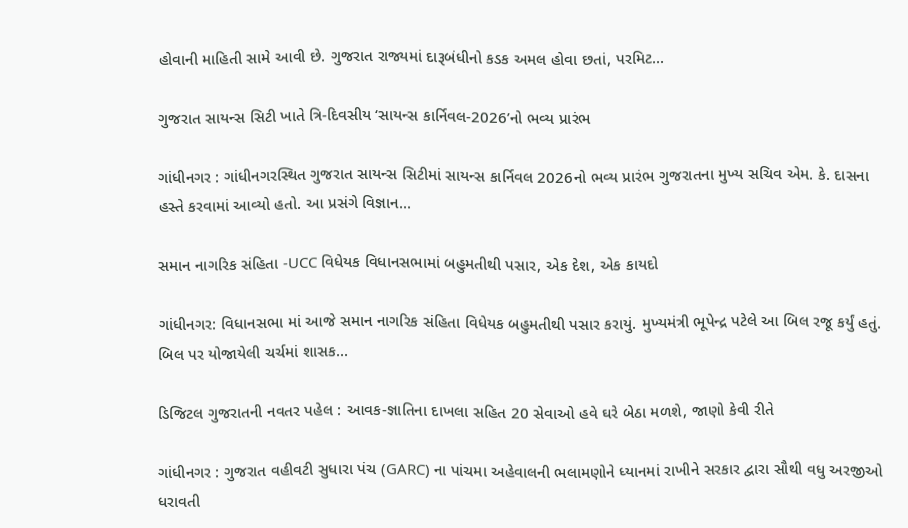હોવાની માહિતી સામે આવી છે. ગુજરાત રાજ્યમાં દારૂબંધીનો કડક અમલ હોવા છતાં, પરમિટ...

ગુજરાત સાયન્સ સિટી ખાતે ત્રિ-દિવસીય ‘સાયન્સ કાર્નિવલ-2026’નો ભવ્ય પ્રારંભ

ગાંધીનગર : ગાંધીનગરસ્થિત ગુજરાત સાયન્સ સિટીમાં સાયન્સ કાર્નિવલ 2026નો ભવ્ય પ્રારંભ ગુજરાતના મુખ્ય સચિવ એમ. કે. દાસના હસ્તે કરવામાં આવ્યો હતો. આ પ્રસંગે વિજ્ઞાન...

સમાન નાગરિક સંહિતા -UCC વિધેયક વિધાનસભામાં બહુમતીથી પસાર, એક દેશ, એક કાયદો

ગાંધીનગર: વિધાનસભા માં આજે સમાન નાગરિક સંહિતા વિધેયક બહુમતીથી પસાર કરાયું. મુખ્યમંત્રી ભૂપેન્દ્ર પટેલે આ બિલ રજૂ કર્યું હતું. બિલ પર યોજાયેલી ચર્ચમાં શાસક...

ડિજિટલ ગુજરાતની નવતર પહેલ : આવક-જ્ઞાતિના દાખલા સહિત 20 સેવાઓ હવે ઘરે બેઠા મળશે, જાણો કેવી રીતે

ગાંધીનગર : ગુજરાત વહીવટી સુધારા પંચ (GARC) ના પાંચમા અહેવાલની ભલામણોને ધ્યાનમાં રાખીને સરકાર દ્વારા સૌથી વધુ અરજીઓ ધરાવતી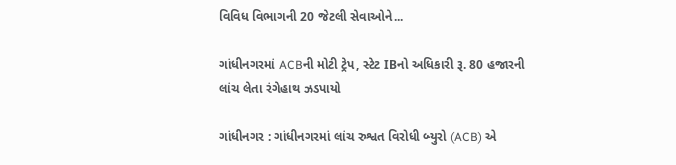વિવિધ વિભાગની 20 જેટલી સેવાઓને...

ગાંધીનગરમાં ACBની મોટી ટ્રેપ, સ્ટેટ IBનો અધિકારી રૂ. 80 હજારની લાંચ લેતા રંગેહાથ ઝડપાયો

ગાંધીનગર : ગાંધીનગરમાં લાંચ રુશ્વત વિરોધી બ્યુરો (ACB) એ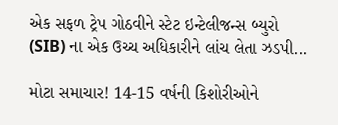એક સફળ ટ્રેપ ગોઠવીને સ્ટેટ ઇન્ટેલીજન્સ બ્યુરો (SIB) ના એક ઉચ્ચ અધિકારીને લાંચ લેતા ઝડપી...

મોટા સમાચાર! 14-15 વર્ષની કિશોરીઓને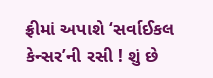ફ્રીમાં અપાશે ‘સર્વાઈકલ કેન્સર’ની રસી ! શું છે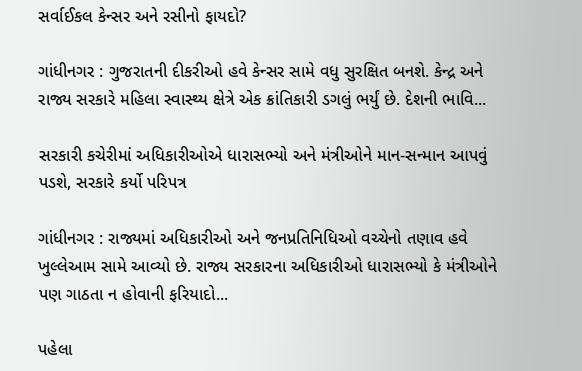સર્વાઈકલ કેન્સર અને રસીનો ફાયદો?

ગાંધીનગર : ગુજરાતની દીકરીઓ હવે કેન્સર સામે વધુ સુરક્ષિત બનશે. કેન્દ્ર અને રાજ્ય સરકારે મહિલા સ્વાસ્થ્ય ક્ષેત્રે એક ક્રાંતિકારી ડગલું ભર્યું છે. દેશની ભાવિ...

સરકારી કચેરીમાં અધિકારીઓએ ધારાસભ્યો અને મંત્રીઓને માન-સન્માન આપવું પડશે, સરકારે કર્યો પરિપત્ર

ગાંધીનગર : રાજ્યમાં અધિકારીઓ અને જનપ્રતિનિધિઓ વચ્ચેનો તણાવ હવે ખુલ્લેઆમ સામે આવ્યો છે. રાજ્ય સરકારના અધિકારીઓ ધારાસભ્યો કે મંત્રીઓને પણ ગાઠતા ન હોવાની ફરિયાદો...

પહેલા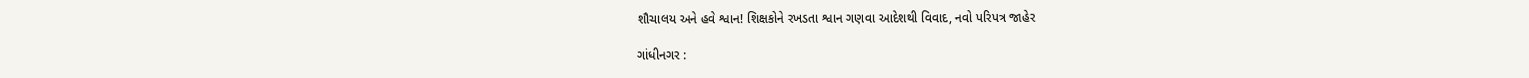શૌચાલય અને હવે શ્વાન! શિક્ષકોને રખડતા શ્વાન ગણવા આદેશથી વિવાદ, નવો પરિપત્ર જાહેર

ગાંધીનગર :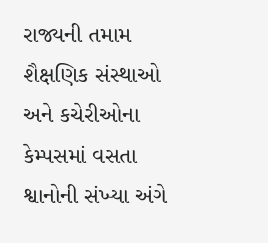રાજ્યની તમામ શૈક્ષણિક સંસ્થાઓ અને કચેરીઓના કેમ્પસમાં વસતા શ્વાનોની સંખ્યા અંગે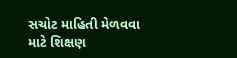સચોટ માહિતી મેળવવા માટે શિક્ષણ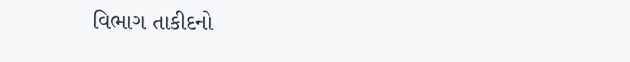વિભાગ તાકીદનો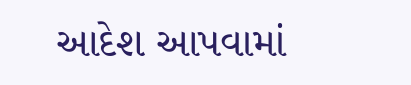આદેશ આપવામાં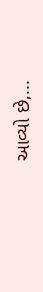આવ્યો છે,...